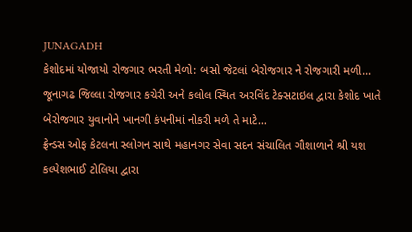JUNAGADH
કેશોદમાં યોજાયો રોજગાર ભરતી મેળો: બસો જેટલાં બેરોજગાર ને રોજગારી મળી…
જૂનાગઢ જિલ્લા રોજગાર કચેરી અને કલોલ સ્થિત અરવિંદ ટેક્સટાઇલ દ્વારા કેશોદ ખાતે બેરોજગાર યુવાનોને ખાનગી કંપનીમાં નોકરી મળે તે માટે…
ફ્રેન્ડસ ઓફ કેટલના સ્લોગન સાથે મહાનગર સેવા સદન સંચાલિત ગૌશાળાને શ્રી યશ કલ્પેશભાઈ ટોલિયા દ્વારા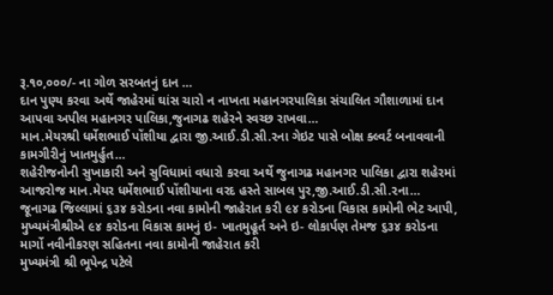રૂ.૧૦,૦૦૦/- ના ગોળ સરબતનું દાન …
દાન પુણ્ય કરવા અર્થે જાહેરમાં ઘાંસ ચારો ન નાખતા મહાનગરપાલિકા સંચાલિત ગૌશાળામાં દાન આપવા અપીલ મહાનગર પાલિકા,જુનાગઢ શહેરને સ્વચ્છ રાખવા…
માન.મેયરશ્રી ધર્મેશભાઈ પોંશીયા દ્વારા જી.આઈ.ડી.સી.૨ના ગેઇટ પાસે બોક્ષ ક્લ્વર્ટ બનાવવાની કામગીરીનું ખાતમુર્હુત…
શહેરીજનોની સુખાકારી અને સુવિધામાં વધારો કરવા અર્થે જુનાગઢ મહાનગર પાલિકા દ્વારા શહેરમાં આજરોજ માન.મેયર ધર્મેશભાઈ પોંશીયાના વરદ હસ્તે સાબલ પુર,જી.આઈ.ડી.સી.૨ના…
જૂનાગઢ જિલ્લામાં ૬૩૪ કરોડના નવા કામોની જાહેરાત કરી ૯૪ કરોડના વિકાસ કામોની ભેટ આપી, મુખ્યમંત્રીશ્રીએ ૯૪ કરોડના વિકાસ કામનું ઇ- ખાતમુહૂર્ત અને ઇ- લોકાર્પણ તેમજ ૬૩૪ કરોડના માર્ગો નવીનીકરણ સહિતના નવા કામોની જાહેરાત કરી
મુખ્યમંત્રી શ્રી ભૂપેન્દ્ર પટેલે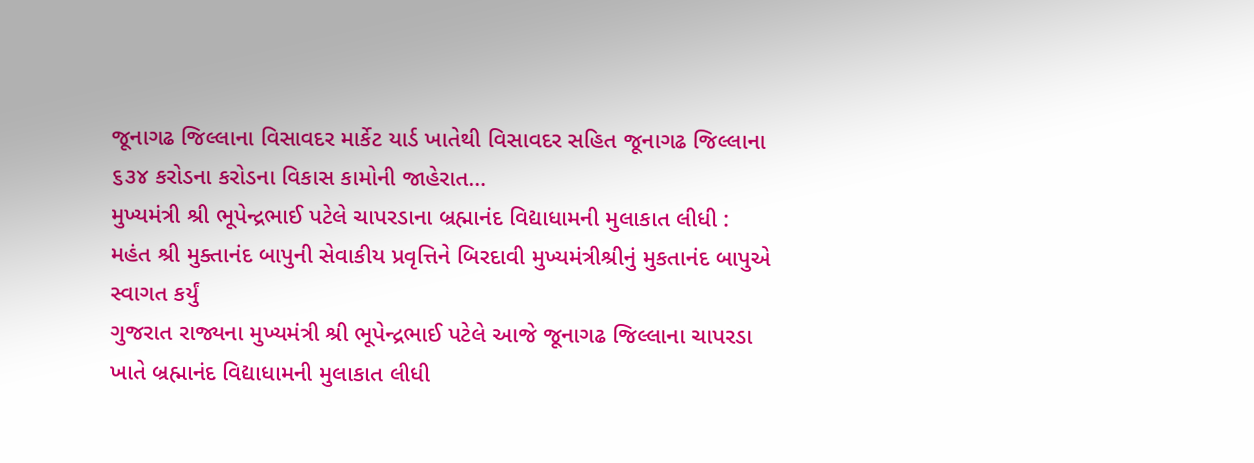જૂનાગઢ જિલ્લાના વિસાવદર માર્કેટ યાર્ડ ખાતેથી વિસાવદર સહિત જૂનાગઢ જિલ્લાના ૬૩૪ કરોડના કરોડના વિકાસ કામોની જાહેરાત…
મુખ્યમંત્રી શ્રી ભૂપેન્દ્રભાઈ પટેલે ચાપરડાના બ્રહ્માનંદ વિદ્યાધામની મુલાકાત લીધી : મહંત શ્રી મુક્તાનંદ બાપુની સેવાકીય પ્રવૃત્તિને બિરદાવી મુખ્યમંત્રીશ્રીનું મુકતાનંદ બાપુએ સ્વાગત કર્યું
ગુજરાત રાજ્યના મુખ્યમંત્રી શ્રી ભૂપેન્દ્રભાઈ પટેલે આજે જૂનાગઢ જિલ્લાના ચાપરડા ખાતે બ્રહ્માનંદ વિદ્યાધામની મુલાકાત લીધી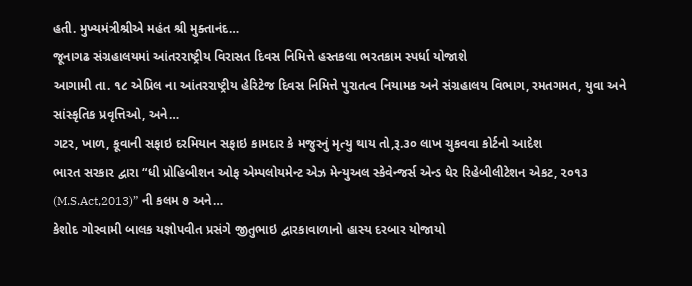હતી. મુખ્યમંત્રીશ્રીએ મહંત શ્રી મુક્તાનંદ…
જૂનાગઢ સંગ્રહાલયમાં આંતરરાષ્ટ્રીય વિરાસત દિવસ નિમિત્તે હસ્તકલા ભરતકામ સ્પર્ધા યોજાશે
આગામી તા. ૧૮ એપ્રિલ ના આંતરરાષ્ટ્રીય હેરિટેજ દિવસ નિમિત્તે પુરાતત્વ નિયામક અને સંગ્રહાલય વિભાગ, રમતગમત, યુવા અને સાંસ્કૃતિક પ્રવૃત્તિઓ, અને…
ગટર, ખાળ, કૂવાની સફાઇ દરમિયાન સફાઇ કામદાર કે મજુરનું મૃત્યુ થાય તો,રૂ.૩૦ લાખ ચુકવવા કોર્ટનો આદેશ
ભારત સરકાર દ્વારા “ધી પ્રોહિબીશન ઓફ એમ્પલોયમેન્ટ એઝ મેન્યુઅલ સ્કેવેન્જર્સ એન્ડ ધેર રિહેબીલીટેશન એકટ, ૨૦૧૩ (M.S.Act,2013)” ની કલમ ૭ અને…
કેશોદ ગોસ્વામી બાલક યજ્ઞોપવીત પ્રસંગે જીતુભાઇ દ્વારકાવાળાનો હાસ્ય દરબાર યોજાયો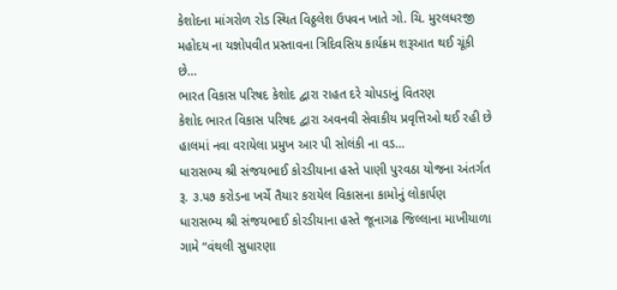કેશોદના માંગરોળ રોડ સ્થિત વિઠ્ઠલેશ ઉપવન ખાતે ગો. ચિ. મુરલધરજી મહોદય ના યજ્ઞોપવીત પ્રસ્તાવના ત્રિદિવસિય કાર્યક્રમ શરૂઆત થઈ ચૂંકી છે…
ભારત વિકાસ પરિષદ કેશોદ દ્વારા રાહત દરે ચોપડાનું વિતરણ
કેશોદ ભારત વિકાસ પરિષદ દ્વારા અવનવી સેવાકીય પ્રવૃત્તિઓ થઈ રહી છે હાલમાં નવા વરાયેલા પ્રમુખ આર પી સોલંકી ના વડ…
ધારાસભ્ય શ્રી સંજયભાઈ કોરડીયાના હસ્તે પાણી પુરવઠા યોજના અંતર્ગત રૂ. ૩.૫૭ કરોડના ખર્ચે તૈયાર કરાયેલ વિકાસના કામોનું લોકાર્પણ
ધારાસભ્ય શ્રી સંજયભાઈ કોરડીયાના હસ્તે જૂનાગઢ જિલ્લાના માખીયાળા ગામે “વંથલી સુધારણા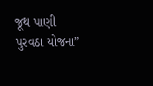જૂથ પાણી પુરવઠા યોજના”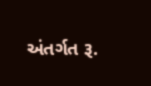અંતર્ગત રૂ.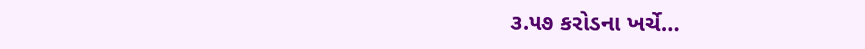૩.૫૭ કરોડના ખર્ચે…